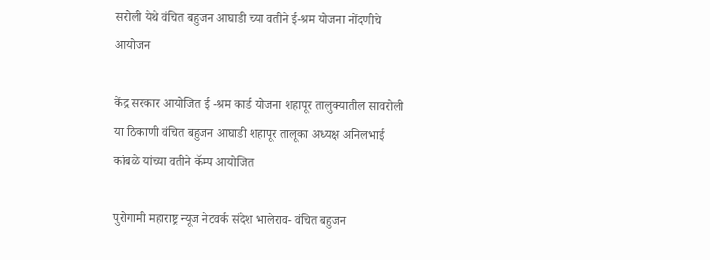सरोली येथे वंचित बहुजन आघाडी च्या वतीने ई-श्रम योजना नोंदणीचे आयोजन

केंद्र सरकार आयोजित ई -श्रम कार्ड योजना शहापूर तालुक्यातील सावरोली या ठिकाणी वंचित बहुजन आघाडी शहापूर तालूका अध्यक्ष अनिलभाई कांबळे यांच्या वतीने कॅम्प आयोजित

पुरोगामी महाराष्ट्र न्यूज नेटवर्क संदेश भालेराव- वंचित बहुजन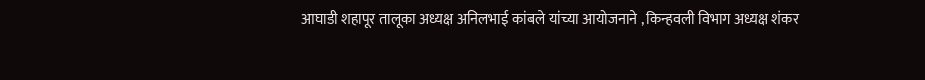आघाडी शहापूर तालूका अध्यक्ष अनिलभाई कांबले यांच्या आयोजनाने , किन्हवली विभाग अध्यक्ष शंकर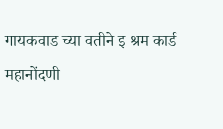गायकवाड च्या वतीने इ श्रम कार्ड
महानोंदणी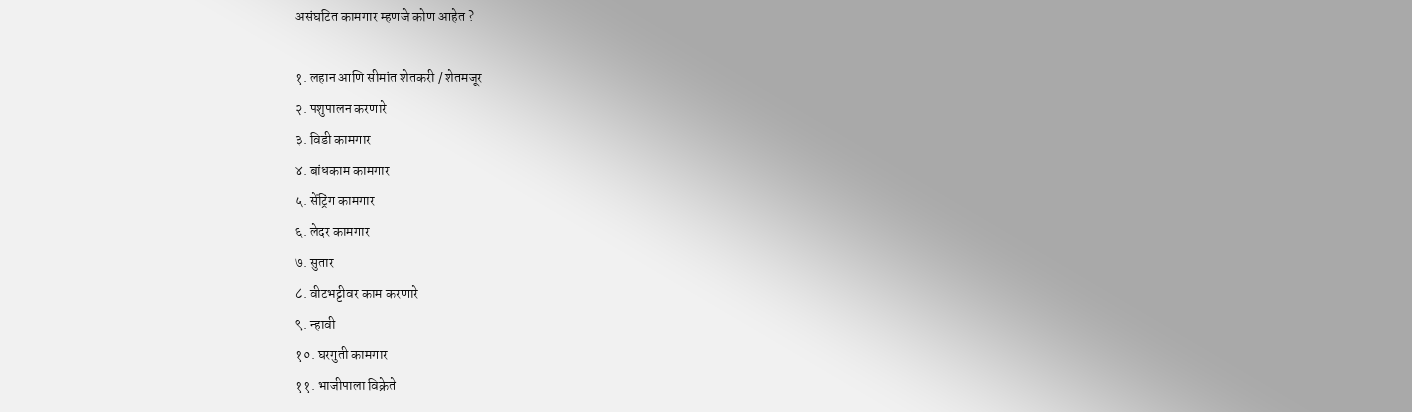असंघटित कामगार म्हणजे कोण आहेत ?

१. लहान आणि सीमांत शेतकरी / शेतमजूर
२. पशुपालन करणारे
३. विडी कामगार
४. बांधकाम कामगार
५. सेंट्रिंग कामगार
६. लेदर कामगार
७. सुतार
८. वीटभट्टीवर काम करणारे
९. न्हावी
१०. घरगुती कामगार
११. भाजीपाला विक्रेते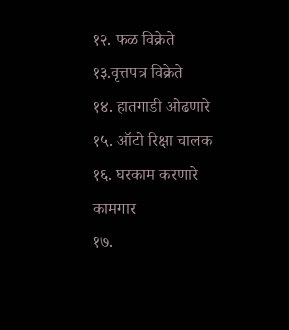१२. फळ विक्रेते
१३.वृत्तपत्र विक्रेते
१४. हातगाडी ओढणारे
१५. ऑटो रिक्षा चालक
१६. घरकाम करणारे कामगार
१७.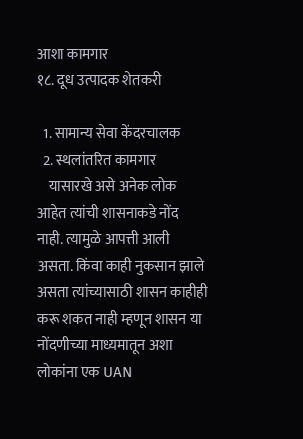आशा कामगार
१८. दूध उत्पादक शेतकरी

  1. सामान्य सेवा केंदरचालक
  2. स्थलांतरित कामगार
    यासारखे असे अनेक लोक आहेत त्यांची शासनाकडे नोंद नाही. त्यामुळे आपत्ती आली असता. किंवा काही नुकसान झाले असता त्यांच्यासाठी शासन काहीही करू शकत नाही म्हणून शासन या नोंदणीच्या माध्यमातून अशा लोकांना एक UAN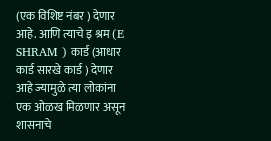(एक विशिष्ट नंबर ) देणार आहे. आणि त्याचे इ श्रम (E SHRAM ) कार्ड (आधार कार्ड सारखे कार्ड ) देणार आहे ज्यामुळे त्या लोकांना एक ओळख मिळणार असून शासनाचे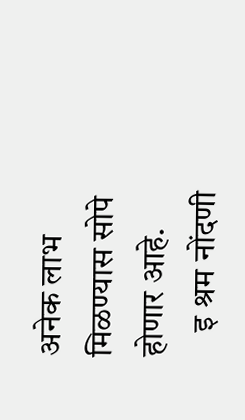अनेक लाभ मिळण्यास सोपे होणार आहे.
    इ श्रम नोंदणी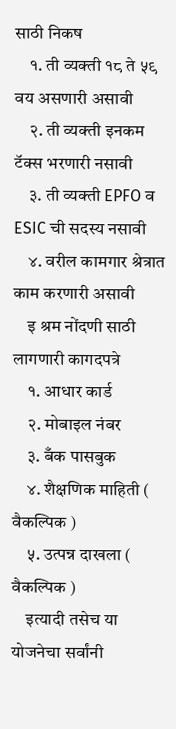साठी निकष
    १. ती व्यक्ती १८ ते ५९ वय असणारी असावी
    २. ती व्यक्ती इनकम टॅक्स भरणारी नसावी
    ३. ती व्यक्ती EPFO व ESIC ची सदस्य नसावी
    ४. वरील कामगार श्रेत्रात काम करणारी असावी
    इ श्रम नोंदणी साठी लागणारी कागदपत्रे
    १. आधार कार्ड
    २. मोबाइल नंबर
    ३. बँक पासबुक
    ४. शैक्षणिक माहिती ( वैकल्पिक )
    ५. उत्पन्न दाखला ( वैकल्पिक )
    इत्यादी तसेच या योजनेचा सर्वांनी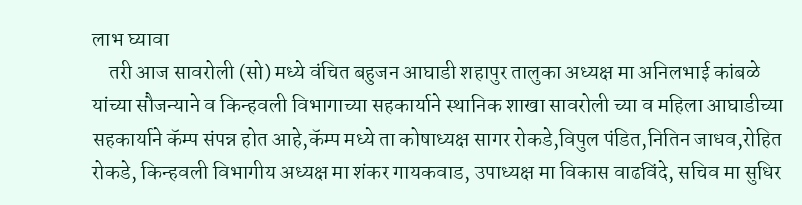लाभ घ्यावा
    तरी आज सावरोली (सो) मध्ये वंचित बहुजन आघाडी शहापुर तालुका अध्यक्ष मा अनिलभाई कांबळे यांच्या सौजन्याने व किन्हवली विभागाच्या सहकार्याने स्थानिक शाखा सावरोली च्या व महिला आघाडीच्या सहकार्याने कॅम्प संपन्न होत आहे,कॅम्प मध्ये ता कोषाध्यक्ष सागर रोकडे,विपुल पंडित,नितिन जाधव,रोहित रोकडे, किन्हवली विभागीय अध्यक्ष मा शंकर गायकवाड, उपाध्यक्ष मा विकास वाढविंदे, सचिव मा सुधिर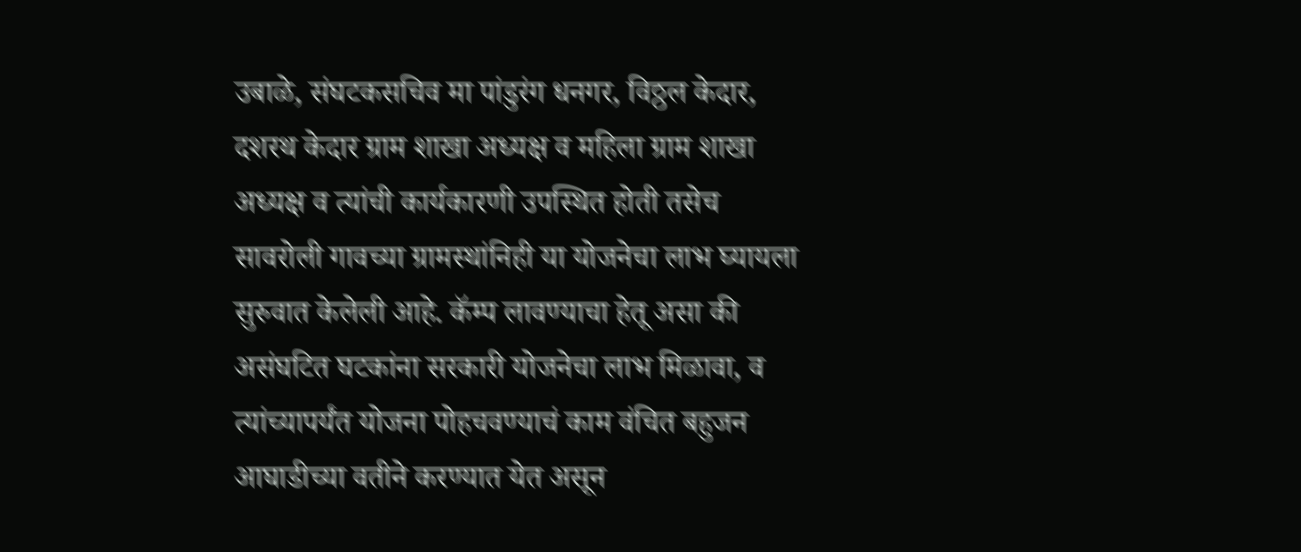उबाळे, संघटकसचिव मा पांडुरंग धनगर, विठ्ठल केदार, दशरथ केदार ग्राम शाखा अध्यक्ष व महिला ग्राम शाखा अध्यक्ष व त्यांची कार्यकारणी उपस्थित होती तसेच सावरोली गावच्या ग्रामस्थांनिही या योजनेचा लाभ घ्यायला सुरुवात केलेली आहे. कॅम्प लावण्याचा हेतू असा की असंघटित घटकांना सरकारी योजनेचा लाभ मिळावा, व त्यांच्यापर्यंत योजना पोहचवण्याचं काम वंचित बहुजन आघाडीच्या वतीने करण्यात येत असून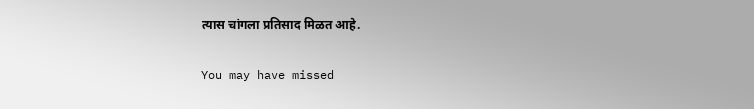त्यास चांगला प्रतिसाद मिळत आहे.

You may have missed